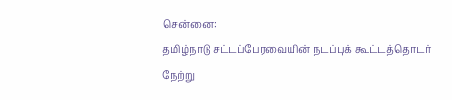சென்னை:
தமிழ்நாடு சட்டப்பேரவையின் நடப்புக் கூட்டத்தொடர் நேற்று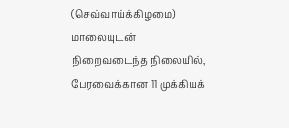(செவ்வாய்க்கிழமை) மாலையுடன் நிறைவடைந்த நிலையில், பேரவைக்கான 11 முக்கியக்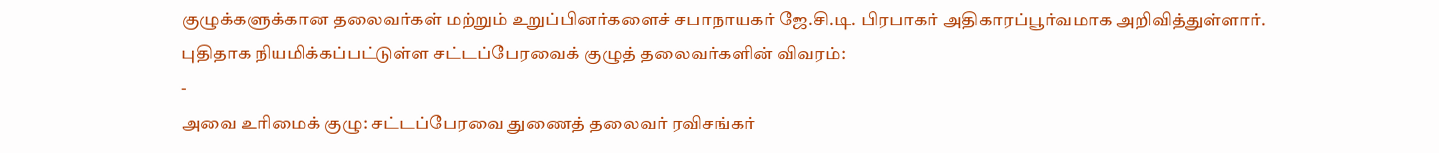குழுக்களுக்கான தலைவர்கள் மற்றும் உறுப்பினர்களைச் சபாநாயகர் ஜே.சி.டி. பிரபாகர் அதிகாரப்பூர்வமாக அறிவித்துள்ளார்.
புதிதாக நியமிக்கப்பட்டுள்ள சட்டப்பேரவைக் குழுத் தலைவர்களின் விவரம்:
-
அவை உரிமைக் குழு: சட்டப்பேரவை துணைத் தலைவர் ரவிசங்கர்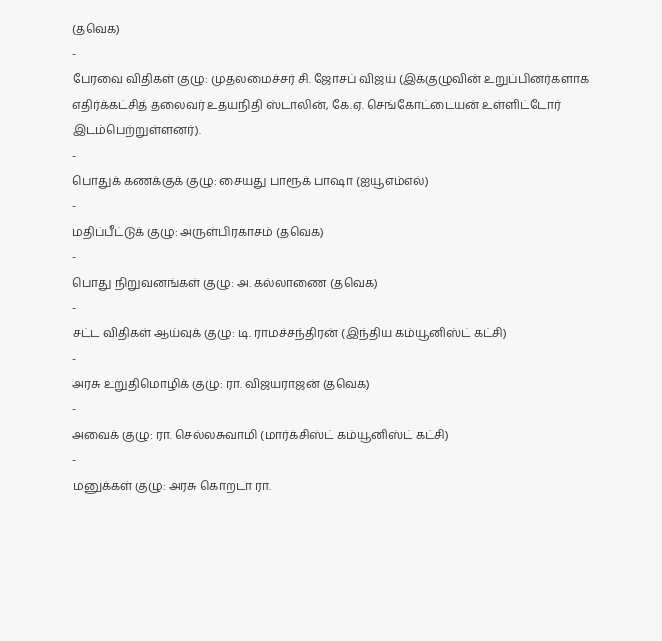(தவெக)
-
பேரவை விதிகள் குழு: முதலமைச்சர் சி. ஜோசப் விஜய் (இக்குழுவின் உறுப்பினர்களாக எதிர்க்கட்சித் தலைவர் உதயநிதி ஸ்டாலின், கே.ஏ. செங்கோட்டையன் உள்ளிட்டோர் இடம்பெற்றுள்ளனர்).
-
பொதுக் கணக்குக் குழு: சையது பாரூக் பாஷா (ஐயூஎம்எல்)
-
மதிப்பீட்டுக் குழு: அருள்பிரகாசம் (தவெக)
-
பொது நிறுவனங்கள் குழு: அ. கல்லாணை (தவெக)
-
சட்ட விதிகள் ஆய்வுக் குழு: டி. ராமச்சந்திரன் (இந்திய கம்யூனிஸ்ட் கட்சி)
-
அரசு உறுதிமொழிக் குழு: ரா. விஜயராஜன் (தவெக)
-
அவைக் குழு: ரா. செல்லசுவாமி (மார்க்சிஸ்ட் கம்யூனிஸ்ட் கட்சி)
-
மனுக்கள் குழு: அரசு கொறடா ரா.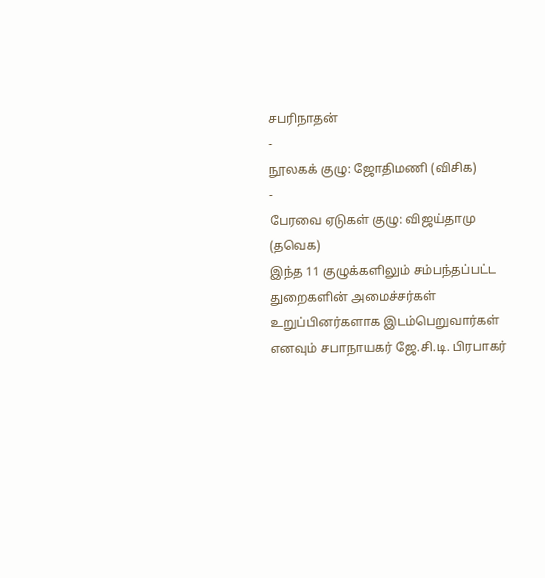சபரிநாதன்
-
நூலகக் குழு: ஜோதிமணி (விசிக)
-
பேரவை ஏடுகள் குழு: விஜய்தாமு (தவெக)
இந்த 11 குழுக்களிலும் சம்பந்தப்பட்ட துறைகளின் அமைச்சர்கள் உறுப்பினர்களாக இடம்பெறுவார்கள் எனவும் சபாநாயகர் ஜே.சி.டி. பிரபாகர்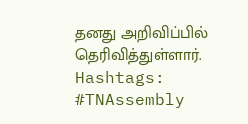தனது அறிவிப்பில் தெரிவித்துள்ளார்.
Hashtags:
#TNAssembly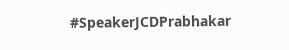#SpeakerJCDPrabhakar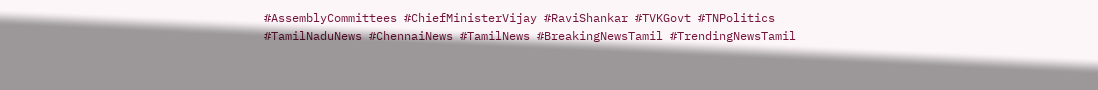#AssemblyCommittees #ChiefMinisterVijay #RaviShankar #TVKGovt #TNPolitics #TamilNaduNews #ChennaiNews #TamilNews #BreakingNewsTamil #TrendingNewsTamil